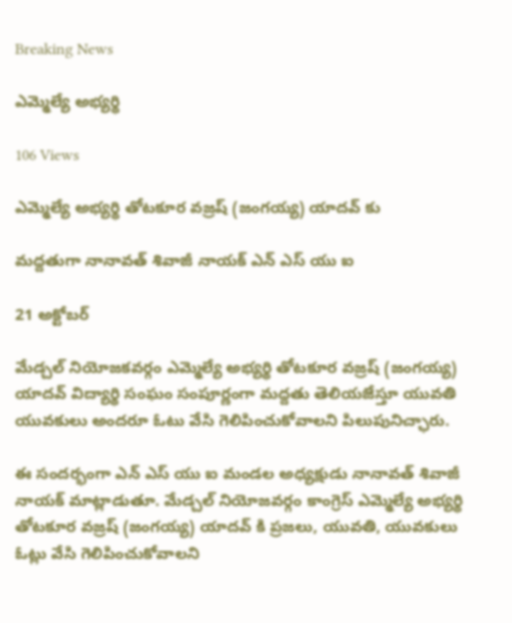Breaking News

ఎమ్మెల్యే అభ్యర్థి

106 Views

ఎమ్మెల్యే అభ్యర్థి తోటకూర వజ్రష్ (జంగయ్య) యాదవ్ కు

మద్దతుగా నానావత్ శివాజీ నాయక్ ఎన్ ఎస్ యు ఐ

21 అక్టోబర్

మేడ్చల్ నియోజకవర్గం ఎమ్మెల్యే అభ్యర్థి తోటకూర వజ్రష్ (జంగయ్య) యాదవ్ విద్యార్థి సంఘం సంపూర్ణంగా మద్దతు తెలియజేస్తూ యువతి యువకులు అందరూ ఓటు వేసి గెలిపించుకోవాలని పిలుపునిచ్ఛారు.

ఈ సందర్భంగా ఎన్ ఎస్ యు ఐ మండల అధ్యక్షుడు నానావత్ శివాజీ నాయక్ మాట్లాడుతూ. మేడ్చల్ నియోజవర్గం కాంగ్రెస్ ఎమ్మెల్యే అభ్యర్థి తోటకూర వజ్రష్ (జంగయ్య) యాదవ్ కి ప్రజలు, యువతి, యువకులు ఓట్లు వేసి గెలిపించుకోవాలని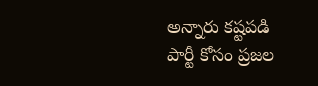అన్నారు కష్టపడి పార్టీ కోసం ప్రజల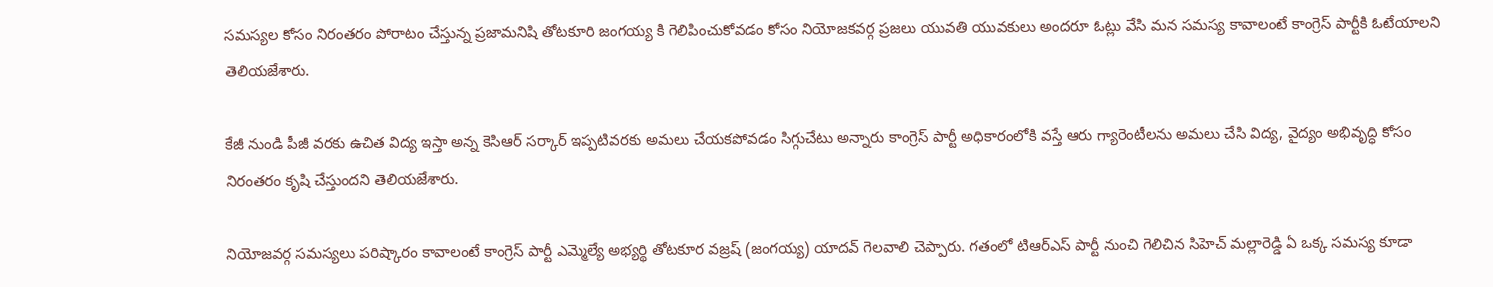సమస్యల కోసం నిరంతరం పోరాటం చేస్తున్న ప్రజామనిషి తోటకూరి జంగయ్య కి గెలిపించుకోవడం కోసం నియోజకవర్గ ప్రజలు యువతి యువకులు అందరూ ఓట్లు వేసి మన సమస్య కావాలంటే కాంగ్రెస్ పార్టీకి ఓటేయాలని తెలియజేశారు.

కేజీ నుండి పీజీ వరకు ఉచిత విద్య ఇస్తా అన్న కెసిఆర్ సర్కార్ ఇప్పటివరకు అమలు చేయకపోవడం సిగ్గుచేటు అన్నారు కాంగ్రెస్ పార్టీ అధికారంలోకి వస్తే ఆరు గ్యారెంటీలను అమలు చేసి విద్య, వైద్యం అభివృద్ధి కోసం నిరంతరం కృషి చేస్తుందని తెలియజేశారు.

నియోజవర్గ సమస్యలు పరిష్కారం కావాలంటే కాంగ్రెస్ పార్టీ ఎమ్మెల్యే అభ్యర్థి తోటకూర వజ్రష్ (జంగయ్య) యాదవ్ గెలవాలి చెప్పారు. గతంలో టిఆర్ఎస్ పార్టీ నుంచి గెలిచిన సిహెచ్ మల్లారెడ్డి ఏ ఒక్క సమస్య కూడా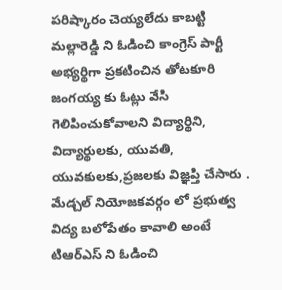పరిష్కారం చెయ్యలేదు కాబట్టి మల్లారెడ్డి ని ఓడించి కాంగ్రెస్ పార్టీ అభ్యర్థిగా ప్రకటించిన తోటకూరి జంగయ్య కు ఓట్లు వేసి గెలిపించుకోవాలని విద్యార్థిని, విద్యార్థులకు, యువతి, యువకులకు,ప్రజలకు విజ్ఞప్తి చేసారు . మేడ్చల్ నియోజకవర్గం లో ప్రభుత్వ విద్య బలోపేతం కావాలి అంటే టిఆర్ఎస్ ని ఓడించి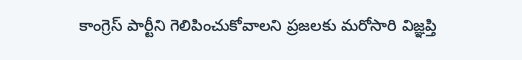కాంగ్రెస్ పార్టీని గెలిపించుకోవాలని ప్రజలకు మరోసారి విజ్ఞప్తి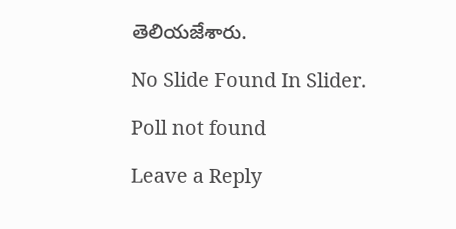తెలియజేశారు.

No Slide Found In Slider.

Poll not found

Leave a Reply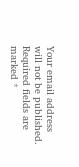Your email address will not be published. Required fields are marked *